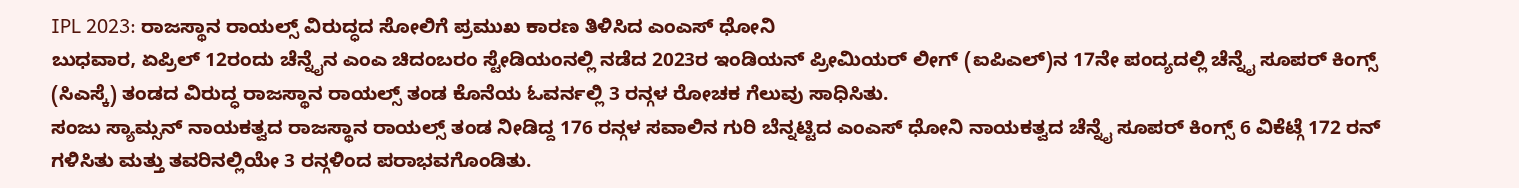IPL 2023: ರಾಜಸ್ಥಾನ ರಾಯಲ್ಸ್ ವಿರುದ್ಧದ ಸೋಲಿಗೆ ಪ್ರಮುಖ ಕಾರಣ ತಿಳಿಸಿದ ಎಂಎಸ್ ಧೋನಿ
ಬುಧವಾರ, ಏಪ್ರಿಲ್ 12ರಂದು ಚೆನ್ನೈನ ಎಂಎ ಚಿದಂಬರಂ ಸ್ಟೇಡಿಯಂನಲ್ಲಿ ನಡೆದ 2023ರ ಇಂಡಿಯನ್ ಪ್ರೀಮಿಯರ್ ಲೀಗ್ (ಐಪಿಎಲ್)ನ 17ನೇ ಪಂದ್ಯದಲ್ಲಿ ಚೆನ್ನೈ ಸೂಪರ್ ಕಿಂಗ್ಸ್ (ಸಿಎಸ್ಕೆ) ತಂಡದ ವಿರುದ್ಧ ರಾಜಸ್ಥಾನ ರಾಯಲ್ಸ್ ತಂಡ ಕೊನೆಯ ಓವರ್ನಲ್ಲಿ 3 ರನ್ಗಳ ರೋಚಕ ಗೆಲುವು ಸಾಧಿಸಿತು.
ಸಂಜು ಸ್ಯಾಮ್ಸನ್ ನಾಯಕತ್ವದ ರಾಜಸ್ಥಾನ ರಾಯಲ್ಸ್ ತಂಡ ನೀಡಿದ್ದ 176 ರನ್ಗಳ ಸವಾಲಿನ ಗುರಿ ಬೆನ್ನಟ್ಟಿದ ಎಂಎಸ್ ಧೋನಿ ನಾಯಕತ್ವದ ಚೆನ್ನೈ ಸೂಪರ್ ಕಿಂಗ್ಸ್ 6 ವಿಕೆಟ್ಗೆ 172 ರನ್ ಗಳಿಸಿತು ಮತ್ತು ತವರಿನಲ್ಲಿಯೇ 3 ರನ್ಗಳಿಂದ ಪರಾಭವಗೊಂಡಿತು.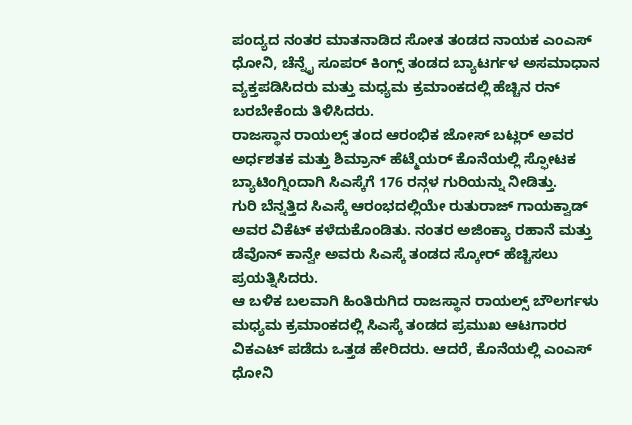ಪಂದ್ಯದ ನಂತರ ಮಾತನಾಡಿದ ಸೋತ ತಂಡದ ನಾಯಕ ಎಂಎಸ್ ಧೋನಿ, ಚೆನ್ನೈ ಸೂಪರ್ ಕಿಂಗ್ಸ್ ತಂಡದ ಬ್ಯಾಟರ್ಗಳ ಅಸಮಾಧಾನ ವ್ಯಕ್ತಪಡಿಸಿದರು ಮತ್ತು ಮಧ್ಯಮ ಕ್ರಮಾಂಕದಲ್ಲಿ ಹೆಚ್ಚಿನ ರನ್ ಬರಬೇಕೆಂದು ತಿಳಿಸಿದರು.
ರಾಜಸ್ಥಾನ ರಾಯಲ್ಸ್ ತಂದ ಆರಂಭಿಕ ಜೋಸ್ ಬಟ್ಲರ್ ಅವರ ಅರ್ಧಶತಕ ಮತ್ತು ಶಿಮ್ರಾನ್ ಹೆಟ್ಮೆಯರ್ ಕೊನೆಯಲ್ಲಿ ಸ್ಫೋಟಕ ಬ್ಯಾಟಿಂಗ್ನಿಂದಾಗಿ ಸಿಎಸ್ಕೆಗೆ 176 ರನ್ಗಳ ಗುರಿಯನ್ನು ನೀಡಿತ್ತು.
ಗುರಿ ಬೆನ್ನತ್ತಿದ ಸಿಎಸ್ಕೆ ಆರಂಭದಲ್ಲಿಯೇ ರುತುರಾಜ್ ಗಾಯಕ್ವಾಡ್ ಅವರ ವಿಕೆಟ್ ಕಳೆದುಕೊಂಡಿತು. ನಂತರ ಅಜಿಂಕ್ಯಾ ರಹಾನೆ ಮತ್ತು ಡೆವೊನ್ ಕಾನ್ವೇ ಅವರು ಸಿಎಸ್ಕೆ ತಂಡದ ಸ್ಕೋರ್ ಹೆಚ್ಚಿಸಲು ಪ್ರಯತ್ನಿಸಿದರು.
ಆ ಬಳಿಕ ಬಲವಾಗಿ ಹಿಂತಿರುಗಿದ ರಾಜಸ್ಥಾನ ರಾಯಲ್ಸ್ ಬೌಲರ್ಗಳು ಮಧ್ಯಮ ಕ್ರಮಾಂಕದಲ್ಲಿ ಸಿಎಸ್ಕೆ ತಂಡದ ಪ್ರಮುಖ ಆಟಗಾರರ ವಿಕಎಟ್ ಪಡೆದು ಒತ್ತಡ ಹೇರಿದರು. ಆದರೆ, ಕೊನೆಯಲ್ಲಿ ಎಂಎಸ್ ಧೋನಿ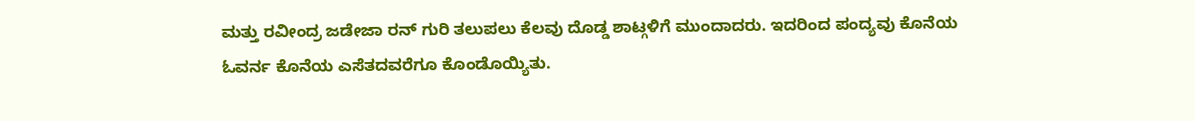ಮತ್ತು ರವೀಂದ್ರ ಜಡೇಜಾ ರನ್ ಗುರಿ ತಲುಪಲು ಕೆಲವು ದೊಡ್ಡ ಶಾಟ್ಗಳಿಗೆ ಮುಂದಾದರು. ಇದರಿಂದ ಪಂದ್ಯವು ಕೊನೆಯ ಓವರ್ನ ಕೊನೆಯ ಎಸೆತದವರೆಗೂ ಕೊಂಡೊಯ್ಯಿತು.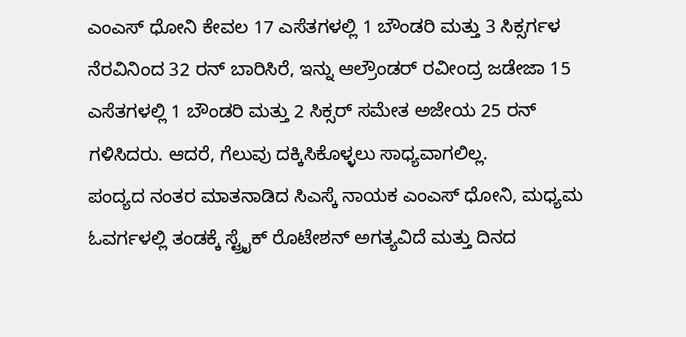ಎಂಎಸ್ ಧೋನಿ ಕೇವಲ 17 ಎಸೆತಗಳಲ್ಲಿ 1 ಬೌಂಡರಿ ಮತ್ತು 3 ಸಿಕ್ಸರ್ಗಳ ನೆರವಿನಿಂದ 32 ರನ್ ಬಾರಿಸಿರೆ, ಇನ್ನು ಆಲ್ರೌಂಡರ್ ರವೀಂದ್ರ ಜಡೇಜಾ 15 ಎಸೆತಗಳಲ್ಲಿ 1 ಬೌಂಡರಿ ಮತ್ತು 2 ಸಿಕ್ಸರ್ ಸಮೇತ ಅಜೇಯ 25 ರನ್ ಗಳಿಸಿದರು. ಆದರೆ, ಗೆಲುವು ದಕ್ಕಿಸಿಕೊಳ್ಳಲು ಸಾಧ್ಯವಾಗಲಿಲ್ಲ.
ಪಂದ್ಯದ ನಂತರ ಮಾತನಾಡಿದ ಸಿಎಸ್ಕೆ ನಾಯಕ ಎಂಎಸ್ ಧೋನಿ, ಮಧ್ಯಮ ಓವರ್ಗಳಲ್ಲಿ ತಂಡಕ್ಕೆ ಸ್ಟ್ರೈಕ್ ರೊಟೇಶನ್ ಅಗತ್ಯವಿದೆ ಮತ್ತು ದಿನದ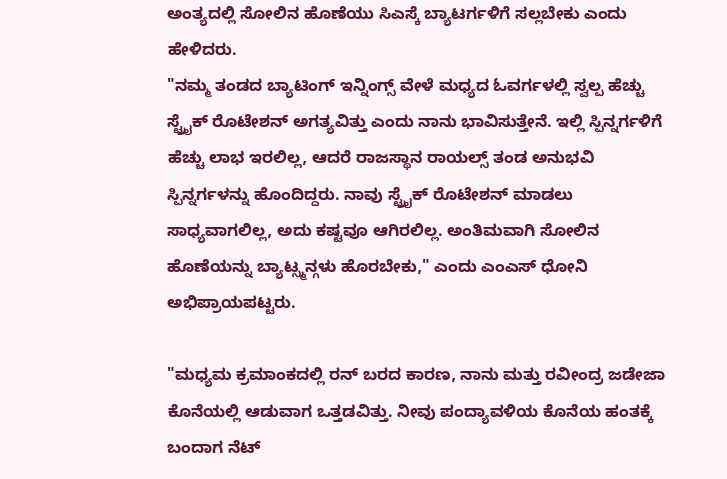ಅಂತ್ಯದಲ್ಲಿ ಸೋಲಿನ ಹೊಣೆಯು ಸಿಎಸ್ಕೆ ಬ್ಯಾಟರ್ಗಳಿಗೆ ಸಲ್ಲಬೇಕು ಎಂದು ಹೇಳಿದರು.
"ನಮ್ಮ ತಂಡದ ಬ್ಯಾಟಿಂಗ್ ಇನ್ನಿಂಗ್ಸ್ ವೇಳೆ ಮಧ್ಯದ ಓವರ್ಗಳಲ್ಲಿ ಸ್ವಲ್ಪ ಹೆಚ್ಚು ಸ್ಟ್ರೈಕ್ ರೊಟೇಶನ್ ಅಗತ್ಯವಿತ್ತು ಎಂದು ನಾನು ಭಾವಿಸುತ್ತೇನೆ. ಇಲ್ಲಿ ಸ್ಪಿನ್ನರ್ಗಳಿಗೆ ಹೆಚ್ಚು ಲಾಭ ಇರಲಿಲ್ಲ, ಆದರೆ ರಾಜಸ್ಥಾನ ರಾಯಲ್ಸ್ ತಂಡ ಅನುಭವಿ ಸ್ಪಿನ್ನರ್ಗಳನ್ನು ಹೊಂದಿದ್ದರು. ನಾವು ಸ್ಟ್ರೈಕ್ ರೊಟೇಶನ್ ಮಾಡಲು ಸಾಧ್ಯವಾಗಲಿಲ್ಲ, ಅದು ಕಷ್ಟವೂ ಆಗಿರಲಿಲ್ಲ. ಅಂತಿಮವಾಗಿ ಸೋಲಿನ ಹೊಣೆಯನ್ನು ಬ್ಯಾಟ್ಸ್ಮನ್ಗಳು ಹೊರಬೇಕು," ಎಂದು ಎಂಎಸ್ ಧೋನಿ ಅಭಿಪ್ರಾಯಪಟ್ಟರು.

"ಮಧ್ಯಮ ಕ್ರಮಾಂಕದಲ್ಲಿ ರನ್ ಬರದ ಕಾರಣ, ನಾನು ಮತ್ತು ರವೀಂದ್ರ ಜಡೇಜಾ ಕೊನೆಯಲ್ಲಿ ಆಡುವಾಗ ಒತ್ತಡವಿತ್ತು. ನೀವು ಪಂದ್ಯಾವಳಿಯ ಕೊನೆಯ ಹಂತಕ್ಕೆ ಬಂದಾಗ ನೆಟ್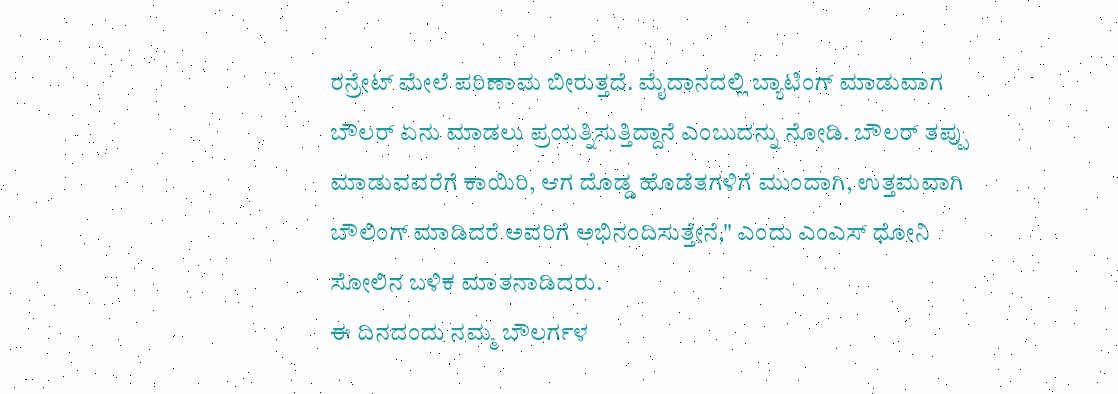ರನ್ರೇಟ್ ಮೇಲೆ ಪರಿಣಾಮ ಬೀರುತ್ತದೆ. ಮೈದಾನದಲ್ಲಿ ಬ್ಯಾಟಿಂಗ್ ಮಾಡುವಾಗ ಬೌಲರ್ ಏನು ಮಾಡಲು ಪ್ರಯತ್ನಿಸುತ್ತಿದ್ದಾನೆ ಎಂಬುದನ್ನು ನೋಡಿ. ಬೌಲರ್ ತಪ್ಪು ಮಾಡುವವರೆಗೆ ಕಾಯಿರಿ, ಆಗ ದೊಡ್ಡ ಹೊಡೆತಗಳಿಗೆ ಮುಂದಾಗಿ, ಉತ್ತಮವಾಗಿ ಬೌಲಿಂಗ್ ಮಾಡಿದರೆ ಅವರಿಗೆ ಅಭಿನಂದಿಸುತ್ತೇನೆ," ಎಂದು ಎಂಎಸ್ ಧೋನಿ ಸೋಲಿನ ಬಳಿಕ ಮಾತನಾಡಿದರು.
ಈ ದಿನದಂದು ನಮ್ಮ ಬೌಲರ್ಗಳ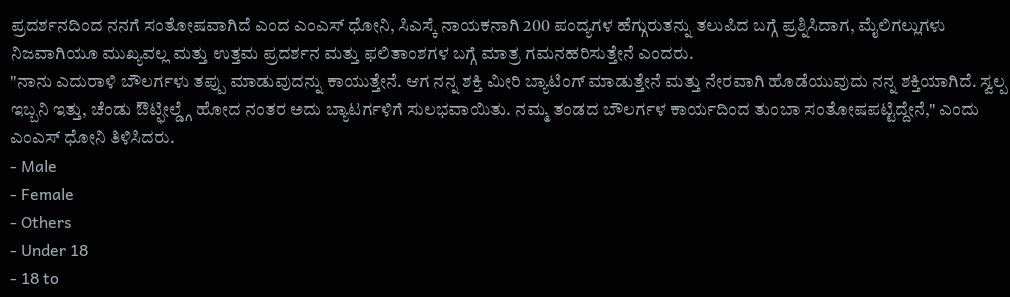ಪ್ರದರ್ಶನದಿಂದ ನನಗೆ ಸಂತೋಷವಾಗಿದೆ ಎಂದ ಎಂಎಸ್ ಧೋನಿ, ಸಿಎಸ್ಕೆ ನಾಯಕನಾಗಿ 200 ಪಂದ್ಯಗಳ ಹೆಗ್ಗುರುತನ್ನು ತಲುಪಿದ ಬಗ್ಗೆ ಪ್ರಶ್ನಿಸಿದಾಗ, ಮೈಲಿಗಲ್ಲುಗಳು ನಿಜವಾಗಿಯೂ ಮುಖ್ಯವಲ್ಲ ಮತ್ತು ಉತ್ತಮ ಪ್ರದರ್ಶನ ಮತ್ತು ಫಲಿತಾಂಶಗಳ ಬಗ್ಗೆ ಮಾತ್ರ ಗಮನಹರಿಸುತ್ತೇನೆ ಎಂದರು.
"ನಾನು ಎದುರಾಳಿ ಬೌಲರ್ಗಳು ತಪ್ಪು ಮಾಡುವುದನ್ನು ಕಾಯುತ್ತೇನೆ. ಆಗ ನನ್ನ ಶಕ್ತಿ ಮೀರಿ ಬ್ಯಾಟಿಂಗ್ ಮಾಡುತ್ತೇನೆ ಮತ್ತು ನೇರವಾಗಿ ಹೊಡೆಯುವುದು ನನ್ನ ಶಕ್ತಿಯಾಗಿದೆ. ಸ್ವಲ್ಪ ಇಬ್ಬನಿ ಇತ್ತು, ಚೆಂಡು ಔಟ್ಫೀಲ್ಡ್ಗೆ ಹೋದ ನಂತರ ಅದು ಬ್ಯಾಟರ್ಗಳಿಗೆ ಸುಲಭವಾಯಿತು. ನಮ್ಮ ತಂಡದ ಬೌಲರ್ಗಳ ಕಾರ್ಯದಿಂದ ತುಂಬಾ ಸಂತೋಷಪಟ್ಟಿದ್ದೇನೆ," ಎಂದು ಎಂಎಸ್ ಧೋನಿ ತಿಳಿಸಿದರು.
- Male
- Female
- Others
- Under 18
- 18 to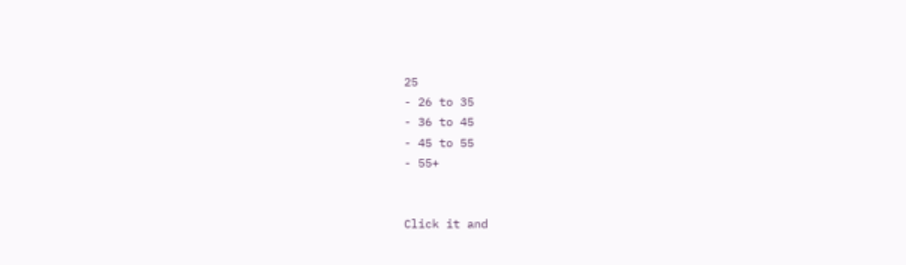25
- 26 to 35
- 36 to 45
- 45 to 55
- 55+


Click it and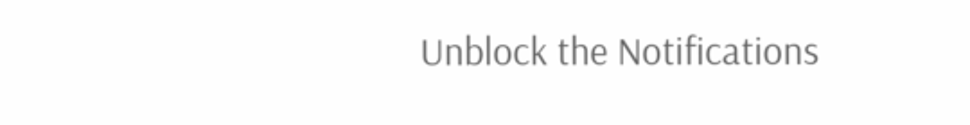Unblock the Notifications